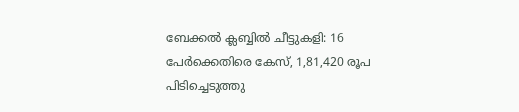ബേക്കല്‍ ക്ലബ്ബില്‍ ചീട്ടുകളി: 16 പേര്‍ക്കെതിരെ കേസ്, 1,81,420 രൂപ പിടിച്ചെടുത്തു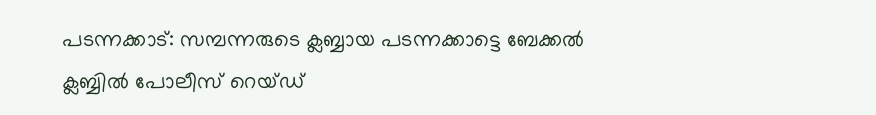പടന്നക്കാട്: സമ്പന്നരുടെ ക്ലബ്ബായ പടന്നക്കാട്ടെ ബേക്കല്‍ ക്ലബ്ബില്‍ പോലീസ് റെയ്ഡ്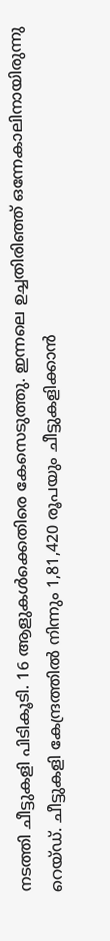നടത്തി ചീട്ടുകളി പിടികൂടി. 16 ആളുകള്‍ക്കെതിരെ കേസെടുത്തു. ഇന്നലെ ഉച്ചതിരിഞ്ഞ് ഒന്നേകാലിനായിരുന്നു റെയ്ഡ്. ചീട്ടുകളി കേന്ദ്രത്തില്‍ നിന്നും 1,81,420 രൂപയും ചീട്ടുകളിക്കാന്‍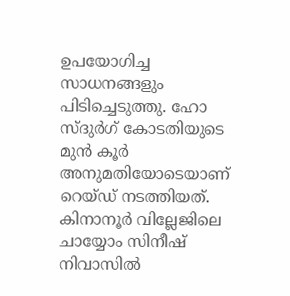ഉപയോഗിച്ച സാധനങ്ങളും പിടിച്ചെടുത്തു. ഹോ സ്ദുര്‍ഗ് കോടതിയുടെ മുന്‍ കൂര്‍ അനുമതിയോടെയാണ് റെയ്ഡ് നടത്തിയത്. കിനാനൂര്‍ വില്ലേജിലെ ചായ്യോം സിനീഷ് നിവാസില്‍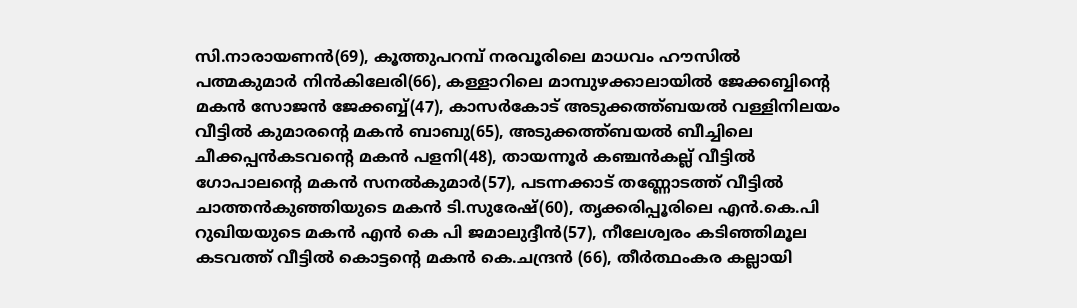സി.നാരായണന്‍(69), കൂത്തുപറമ്പ് നരവൂരിലെ മാധവം ഹൗസില്‍ പത്മകുമാര്‍ നിന്‍കിലേരി(66), കള്ളാറിലെ മാമ്പുഴക്കാലായില്‍ ജേക്കബ്ബിന്‍റെ മകന്‍ സോജന്‍ ജേക്കബ്ബ്(47), കാസര്‍കോട് അടുക്കത്ത്ബയല്‍ വള്ളിനിലയം വീട്ടില്‍ കുമാരന്‍റെ മകന്‍ ബാബു(65), അടുക്കത്ത്ബയല്‍ ബീച്ചിലെ ചീക്കപ്പന്‍കടവന്‍റെ മകന്‍ പളനി(48), തായന്നൂര്‍ കഞ്ചന്‍കല്ല് വീട്ടില്‍ ഗോപാലന്‍റെ മകന്‍ സനല്‍കുമാര്‍(57), പടന്നക്കാട് തണ്ണോടത്ത് വീട്ടില്‍ ചാത്തന്‍കുഞ്ഞിയുടെ മകന്‍ ടി.സുരേഷ്(60), തൃക്കരിപ്പൂരിലെ എന്‍.കെ.പി റുഖിയയുടെ മകന്‍ എന്‍ കെ പി ജമാലുദ്ദീന്‍(57), നീലേശ്വരം കടിഞ്ഞിമൂല കടവത്ത് വീട്ടില്‍ കൊട്ടന്‍റെ മകന്‍ കെ.ചന്ദ്രന്‍ (66), തീര്‍ത്ഥംകര കല്ലായി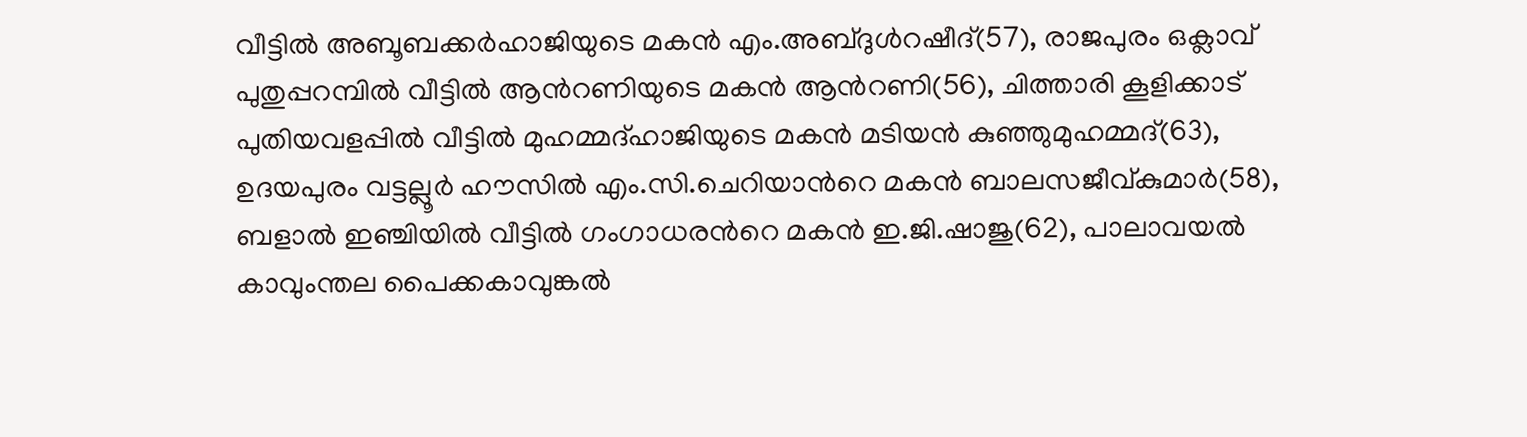വീട്ടില്‍ അബൂബക്കര്‍ഹാജിയുടെ മകന്‍ എം.അബ്ദുള്‍റഷീദ്(57), രാജപുരം ഒക്ലാവ് പുതുപ്പറമ്പില്‍ വീട്ടില്‍ ആന്‍റണിയുടെ മകന്‍ ആന്‍റണി(56), ചിത്താരി കൂളിക്കാട് പുതിയവളപ്പില്‍ വീട്ടില്‍ മുഹമ്മദ്ഹാജിയുടെ മകന്‍ മടിയന്‍ കുഞ്ഞുമുഹമ്മദ്(63), ഉദയപുരം വട്ടല്ലൂര്‍ ഹൗസില്‍ എം.സി.ചെറിയാന്‍റെ മകന്‍ ബാലസജീവ്കുമാര്‍(58), ബളാല്‍ ഇഞ്ചിയില്‍ വീട്ടില്‍ ഗംഗാധരന്‍റെ മകന്‍ ഇ.ജി.ഷാജു(62), പാലാവയല്‍ കാവുംന്തല പൈക്കകാവുങ്കല്‍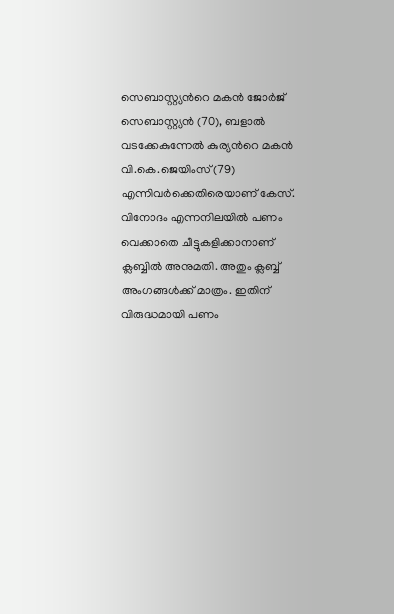സെബാസ്റ്റ്യന്‍റെ മകന്‍ ജോര്‍ജ് സെബാസ്റ്റ്യന്‍ (70), ബളാല്‍ വടക്കേകുന്നേല്‍ കുര്യന്‍റെ മകന്‍ വി.കെ.ജെയിംസ്(79) എന്നിവര്‍ക്കെതിരെയാണ് കേസ്. വിനോദം എന്നനിലയില്‍ പണം വെക്കാതെ ചീട്ടുകളിക്കാനാണ് ക്ലബ്ബില്‍ അനുമതി. അതും ക്ലബ്ബ് അംഗങ്ങള്‍ക്ക് മാത്രം. ഇതിന് വിരുദ്ധമായി പണം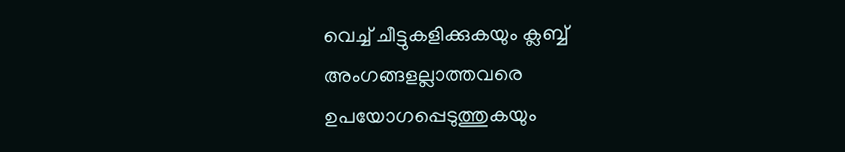വെച്ച് ചീട്ടുകളിക്കുകയും ക്ലബ്ബ് അംഗങ്ങളല്ലാത്തവരെ ഉപയോഗപ്പെടുത്തുകയും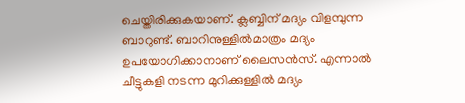ചെയ്തിരിക്കുകയാണ്. ക്ലബ്ബിന് മദ്യം വിളമ്പുന്ന ബാറുണ്ട്. ബാറിനുള്ളില്‍മാത്രം മദ്യം ഉപയോഗിക്കാനാണ് ലൈസന്‍സ്. എന്നാല്‍ ചീട്ടുകളി നടന്ന മുറിക്കുള്ളില്‍ മദ്യം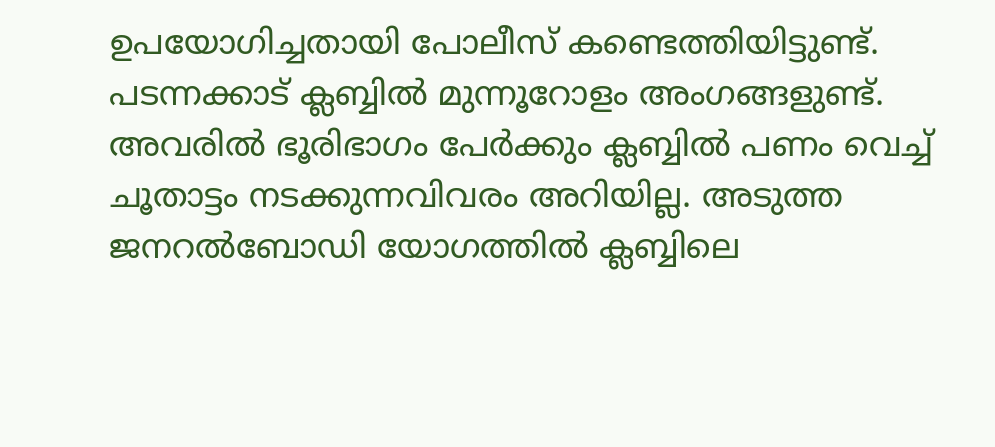ഉപയോഗിച്ചതായി പോലീസ് കണ്ടെത്തിയിട്ടുണ്ട്. പടന്നക്കാട് ക്ലബ്ബില്‍ മുന്നൂറോളം അംഗങ്ങളുണ്ട്. അവരില്‍ ഭൂരിഭാഗം പേര്‍ക്കും ക്ലബ്ബില്‍ പണം വെച്ച് ചൂതാട്ടം നടക്കുന്നവിവരം അറിയില്ല. അടുത്ത ജനറല്‍ബോഡി യോഗത്തില്‍ ക്ലബ്ബിലെ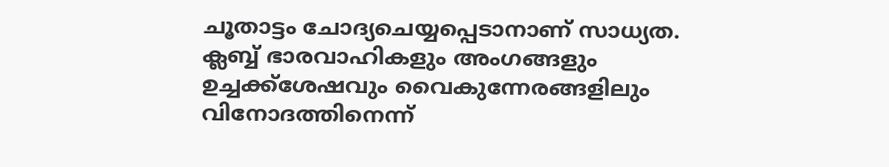ചൂതാട്ടം ചോദ്യചെയ്യപ്പെടാനാണ് സാധ്യത. ക്ലബ്ബ് ഭാരവാഹികളും അംഗങ്ങളും ഉച്ചക്ക്ശേഷവും വൈകുന്നേരങ്ങളിലും വിനോദത്തിനെന്ന്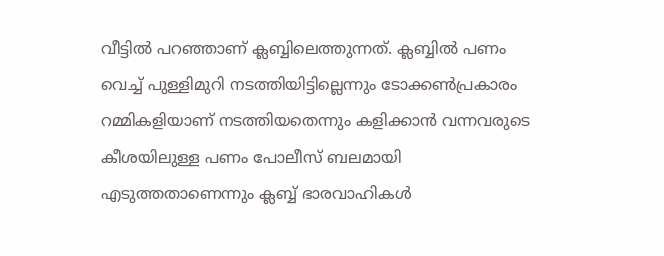വീട്ടില്‍ പറഞ്ഞാണ് ക്ലബ്ബിലെത്തുന്നത്. ക്ലബ്ബില്‍ പണം വെച്ച് പുള്ളിമുറി നടത്തിയിട്ടില്ലെന്നും ടോക്കണ്‍പ്രകാരം റമ്മികളിയാണ് നടത്തിയതെന്നും കളിക്കാന്‍ വന്നവരുടെ കീശയിലുള്ള പണം പോലീസ് ബലമായി എടുത്തതാണെന്നും ക്ലബ്ബ് ഭാരവാഹികള്‍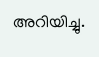അറിയിച്ചു.